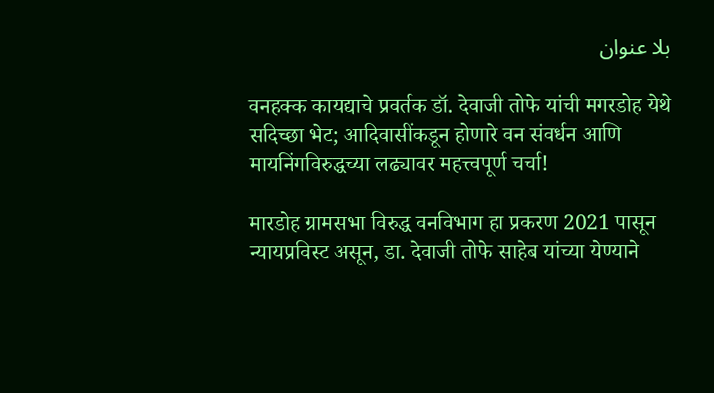بلا عنوان

वनहक्क कायद्याचे प्रवर्तक डॉ. देवाजी तोफे यांची मगरडोह येथे सदिच्छा भेट; आदिवासींकडून होणारे वन संवर्धन आणि मायनिंगविरुद्धच्या लढ्यावर महत्त्वपूर्ण चर्चा!

मारडोह ग्रामसभा विरुद्ध वनविभाग हा प्रकरण 2021 पासून न्यायप्रविस्ट असून, डा. देवाजी तोफे साहेब यांच्या येण्याने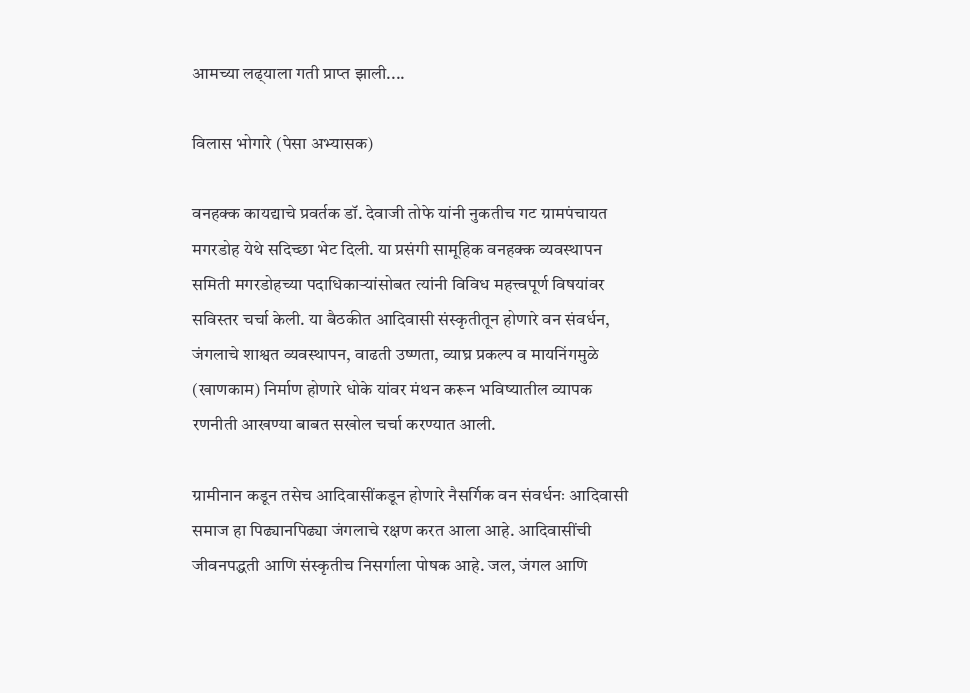आमच्या लढ्‌याला गती प्राप्त झाली....

विलास भोगारे (पेसा अभ्यासक)

वनहक्क काय‌द्याचे प्रवर्तक डॉ. देवाजी तोफे यांनी नुकतीच गट ग्रामपंचायत मगरडोह येथे सदिच्छा भेट दिली. या प्रसंगी सामूहिक वनहक्क व्यवस्थापन समिती मगरडोहच्या पदाधिकाऱ्यांसोबत त्यांनी विविध महत्त्वपूर्ण विषयांवर सविस्तर चर्चा केली. या बैठकीत आदिवासी संस्कृतीतून होणारे वन संवर्धन, जंगलाचे शाश्वत व्यवस्थापन, वाढती उष्णता, व्याघ्र प्रकल्प व मायनिंगमुळे (खाणकाम) निर्माण होणारे धोके यांवर मंथन करून भविष्यातील व्यापक रणनीती आखण्या बाबत सखोल चर्चा करण्यात आली.

ग्रामीनान कडून तसेच आदिवासींकडून होणारे नैसर्गिक वन संवर्धनः आदिवासी समाज हा पिढ्यानपिढ्या जंगलाचे रक्षण करत आला आहे. आदिवासींची जीवनपद्धती आणि संस्कृतीच निसर्गाला पोषक आहे. जल, जंगल आणि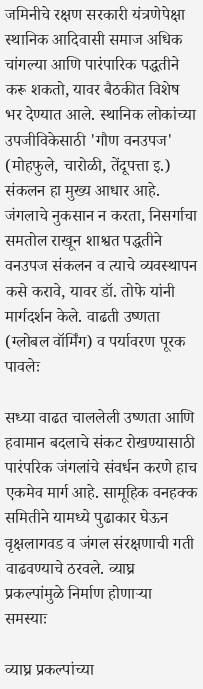जमिनीचे रक्षण सरकारी यंत्रणेपेक्षा स्थानिक आदिवासी समाज अधिक चांगल्या आणि पारंपारिक पद्धतीने करू शकतो, यावर बैठकीत विशेष भर देण्यात आले. स्थानिक लोकांच्या उपजीविकेसाठी 'गौण वनउपज' (मोहफुले, चारोळी, तेंदूपत्ता इ.) संकलन हा मुख्य आधार आहे. जंगलाचे नुकसान न करता, निसर्गाचा समतोल राखून शाश्वत पद्धतीने वनउपज संकलन व त्याचे व्यवस्थापन कसे करावे, यावर डॉ. तोफे यांनी मार्गदर्शन केले. वाढती उष्णता (ग्लोबल वॉर्मिंग) व पर्यावरण पूरक पावलेः

सध्या वाढत चाललेली उष्णता आणि हवामान बदलाचे संकट रोखण्यासाठी पारंपरिक जंगलांचे संवर्धन करणे हाच एकमेव मार्ग आहे. सामूहिक वनहक्क समितीने यामध्ये पुढाकार घेऊन वृक्षलागवड व जंगल संरक्षणाची गती वाढवण्याचे ठरवले. व्याघ्र प्रकल्पांमुळे निर्माण होणाऱ्या समस्याः

व्याघ्र प्रकल्पांच्या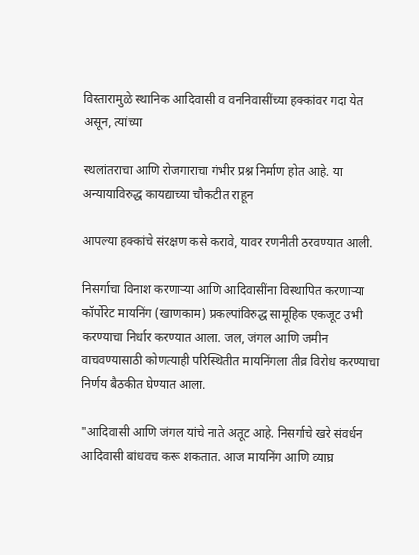विस्तारामुळे स्थानिक आदिवासी व वननिवासींच्या हक्कांवर गदा येत असून, त्यांच्या

स्थलांतराचा आणि रोजगाराचा गंभीर प्रश्न निर्माण होत आहे. या अन्यायाविरुद्ध कायद्याच्या चौकटीत राहून

आपल्या हक्कांचे संरक्षण कसे करावे, यावर रणनीती ठरवण्यात आली.

निसर्गाचा विनाश करणाऱ्या आणि आदिवासींना विस्थापित करणाऱ्या कॉर्पोरेट मायनिंग (खाणकाम) प्रकल्पांविरुद्ध सामूहिक एकजूट उभी करण्याचा निर्धार करण्यात आला. जल, जंगल आणि जमीन वाचवण्यासाठी कोणत्याही परिस्थितीत मायनिंगला तीव्र विरोध करण्याचा निर्णय बैठकीत घेण्यात आला.

"आदिवासी आणि जंगल यांचे नाते अतूट आहे. निसर्गाचे खरे संवर्धन आदिवासी बांधवच करू शकतात. आज मायनिंग आणि व्याघ्र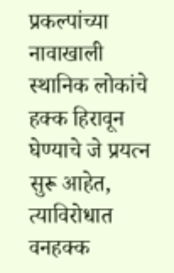प्रकल्पांच्या नावाखाली स्थानिक लोकांचे हक्क हिरावून घेण्याचे जे प्रयत्न सुरू आहेत, त्याविरोधात वनहक्क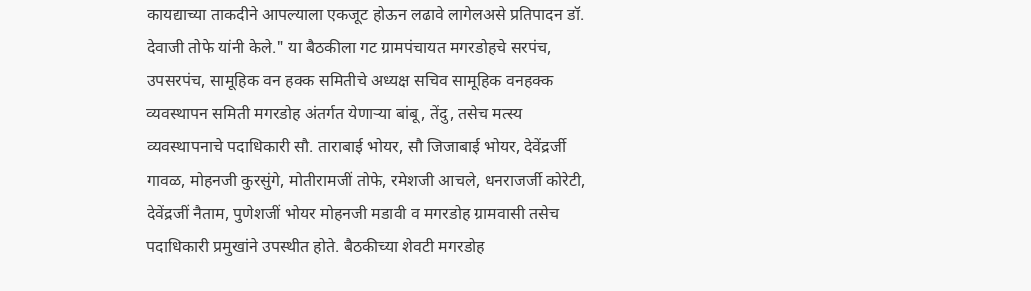काय‌द्याच्या ताकदीने आपल्याला एकजूट होऊन लढावे लागेलअसे प्रतिपादन डॉ. देवाजी तोफे यांनी केले." या बैठकीला गट ग्रामपंचायत मगरडोहचे सरपंच, उपसरपंच, सामूहिक वन हक्क समितीचे अध्यक्ष सचिव सामूहिक वनहक्क व्यवस्थापन समिती मगरडोह अंतर्गत येणाऱ्या बांबू, तेंदु, तसेच मत्स्य व्यवस्थापनाचे पदाधिकारी सौ. ताराबाई भोयर, सौ जिजाबाई भोयर, देवेंद्रर्जी गावळ, मोहनजी कुरसुंगे, मोतीरामजीं तोफे, रमेशजी आचले, धनराजर्जी कोरेटी, देवेंद्रजीं नैताम, पुणेशजीं भोयर मोहनजी मडावी व मगरडोह ग्रामवासी तसेच पदाधिकारी प्रमुखांने उपस्थीत होते. बैठकीच्या शेवटी मगरडोह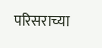परिसराच्या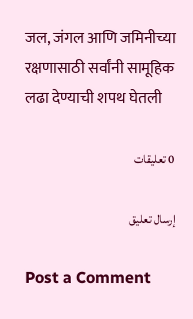जल, जंगल आणि जमिनीच्या रक्षणासाठी सर्वांनी सामूहिक लढा देण्याची शपथ घेतली

0 تعليقات

إرسال تعليق

Post a Comment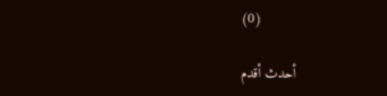(0)

أحدث أقدم